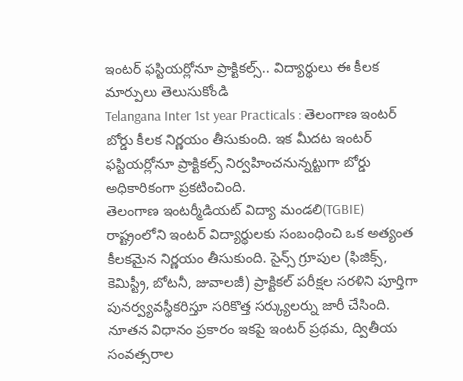ఇంటర్ ఫస్టియర్లోనూ ప్రాక్టికల్స్.. విద్యార్థులు ఈ కీలక మార్పులు తెలుసుకోండి
Telangana Inter 1st year Practicals : తెలంగాణ ఇంటర్ బోర్డు కీలక నిర్ణయం తీసుకుంది. ఇక మీదట ఇంటర్ ఫస్టియర్లోనూ ప్రాక్టికల్స్ నిర్వహించనున్నట్టుగా బోర్డు అధికారికంగా ప్రకటించింది.
తెలంగాణ ఇంటర్మీడియట్ విద్యా మండలి(TGBIE) రాష్ట్రంలోని ఇంటర్ విద్యార్థులకు సంబంధించి ఒక అత్యంత కీలకమైన నిర్ణయం తీసుకుంది. సైన్స్ గ్రూపుల (ఫిజిక్స్, కెమిస్ట్రీ, బోటనీ, జువాలజీ) ప్రాక్టికల్ పరీక్షల సరళిని పూర్తిగా పునర్వ్యవస్థీకరిస్తూ సరికొత్త సర్క్యులర్ను జారీ చేసింది. నూతన విధానం ప్రకారం ఇకపై ఇంటర్ ప్రథమ, ద్వితీయ సంవత్సరాల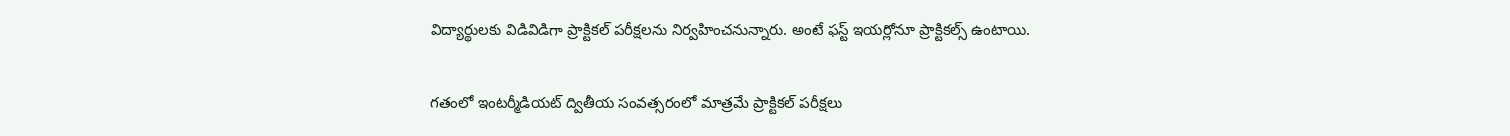విద్యార్థులకు విడివిడిగా ప్రాక్టికల్ పరీక్షలను నిర్వహించనున్నారు. అంటే ఫస్ట్ ఇయర్లోనూ ప్రాక్టికల్స్ ఉంటాయి.

గతంలో ఇంటర్మీడియట్ ద్వితీయ సంవత్సరంలో మాత్రమే ప్రాక్టికల్ పరీక్షలు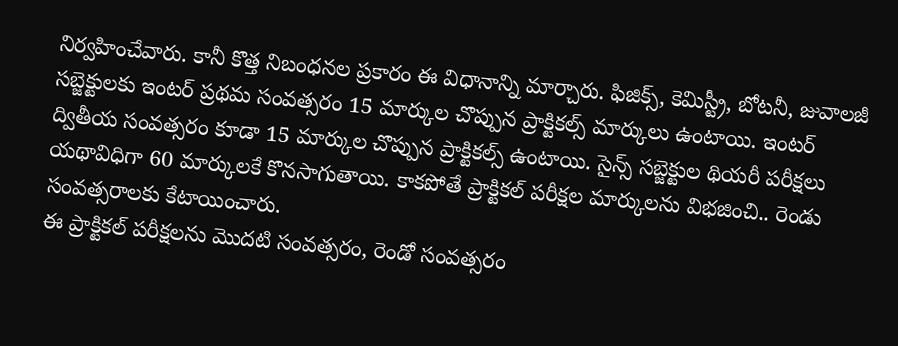నిర్వహించేవారు. కానీ కొత్త నిబంధనల ప్రకారం ఈ విధానాన్ని మార్చారు. ఫిజిక్స్, కెమిస్ట్రీ, బోటనీ, జువాలజీ సబ్జెక్టులకు ఇంటర్ ప్రథమ సంవత్సరం 15 మార్కుల చొప్పున ప్రాక్టికల్స్ మార్కులు ఉంటాయి. ఇంటర్ ద్వితీయ సంవత్సరం కూడా 15 మార్కుల చొప్పున ప్రాక్టికల్స్ ఉంటాయి. సైన్స్ సబ్జెక్టుల థియరీ పరీక్షలు యథావిధిగా 60 మార్కులకే కొనసాగుతాయి. కాకపోతే ప్రాక్టికల్ పరీక్షల మార్కులను విభజించి.. రెండు సంవత్సరాలకు కేటాయించారు.
ఈ ప్రాక్టికల్ పరీక్షలను మొదటి సంవత్సరం, రెండో సంవత్సరం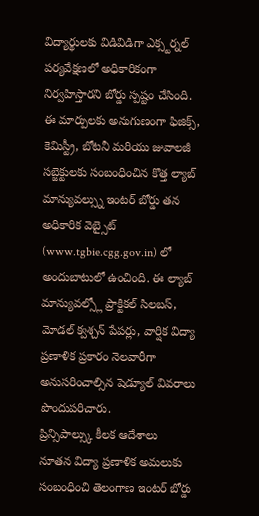విద్యార్థులకు విడివిడిగా ఎక్స్టర్నల్ పర్యవేక్షణలో అధికారికంగా నిర్వహిస్తారని బోర్డు స్పష్టం చేసింది.
ఈ మార్పులకు అనుగుణంగా ఫిజిక్స్, కెమిస్ట్రీ, బోటనీ మరియు జువాలజీ సబ్జెక్టులకు సంబంధించిన కొత్త ల్యాబ్ మాన్యువల్స్ను ఇంటర్ బోర్డు తన అధికారిక వెబ్సైట్ (www.tgbie.cgg.gov.in) లో అందుబాటులో ఉంచింది. ఈ ల్యాబ్ మాన్యువల్స్లో ప్రాక్టికల్ సిలబస్, మోడల్ క్వశ్చన్ పేపర్లు, వార్షిక విద్యా ప్రణాళిక ప్రకారం నెలవారీగా అనుసరించాల్సిన షెడ్యూల్ వివరాలు పొందుపరిచారు.
ప్రిన్సిపాల్స్కు కీలక ఆదేశాలు
నూతన విద్యా ప్రణాళిక అమలుకు సంబంధించి తెలంగాణ ఇంటర్ బోర్డు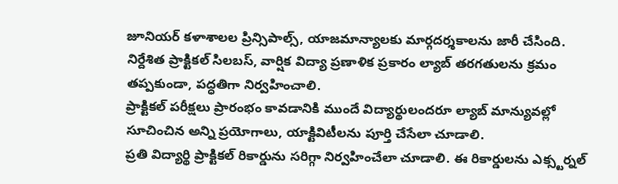జూనియర్ కళాశాలల ప్రిన్సిపాల్స్, యాజమాన్యాలకు మార్గదర్శకాలను జారీ చేసింది.
నిర్దేశిత ప్రాక్టికల్ సిలబస్, వార్షిక విద్యా ప్రణాళిక ప్రకారం ల్యాబ్ తరగతులను క్రమం తప్పకుండా, పద్ధతిగా నిర్వహించాలి.
ప్రాక్టికల్ పరీక్షలు ప్రారంభం కావడానికి ముందే విద్యార్థులందరూ ల్యాబ్ మాన్యువల్లో సూచించిన అన్ని ప్రయోగాలు, యాక్టివిటీలను పూర్తి చేసేలా చూడాలి.
ప్రతి విద్యార్థి ప్రాక్టికల్ రికార్డును సరిగ్గా నిర్వహించేలా చూడాలి. ఈ రికార్డులను ఎక్స్టర్నల్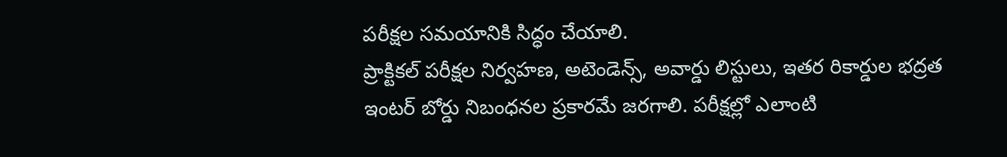పరీక్షల సమయానికి సిద్ధం చేయాలి.
ప్రాక్టికల్ పరీక్షల నిర్వహణ, అటెండెన్స్, అవార్డు లిస్టులు, ఇతర రికార్డుల భద్రత ఇంటర్ బోర్డు నిబంధనల ప్రకారమే జరగాలి. పరీక్షల్లో ఎలాంటి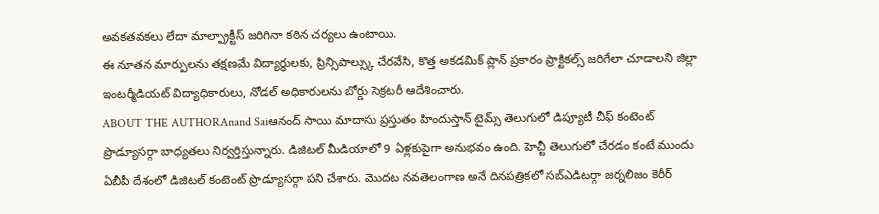అవకతవకలు లేదా మాల్ప్రాక్టీస్ జరిగినా కఠిన చర్యలు ఉంటాయి.
ఈ నూతన మార్పులను తక్షణమే విద్యార్థులకు, ప్రిన్సిపాల్స్కు చేరవేసి, కొత్త అకడమిక్ ప్లాన్ ప్రకారం ప్రాక్టికల్స్ జరిగేలా చూడాలని జిల్లా ఇంటర్మీడియట్ విద్యాధికారులు, నోడల్ అధికారులను బోర్డు సెక్రటరీ ఆదేశించారు.
ABOUT THE AUTHORAnand Saiఆనంద్ సాయి మాదాసు ప్రస్తుతం హిందుస్తాన్ టైమ్స్ తెలుగులో డిప్యూటీ చీఫ్ కంటెంట్ ప్రొడ్యూసర్గా బాధ్యతలు నిర్వర్తిస్తున్నారు. డిజిటల్ మీడియాలో 9 ఏళ్లకుపైగా అనుభవం ఉంది. హెచ్టీ తెలుగులో చేరడం కంటే ముందు ఏబీపీ దేశంలో డిజిటల్ కంటెంట్ ప్రొడ్యూసర్గా పని చేశారు. మెుదట నవతెలంగాణ అనే దినపత్రికలో సబ్ఎడిటర్గా జర్నలిజం కెరీర్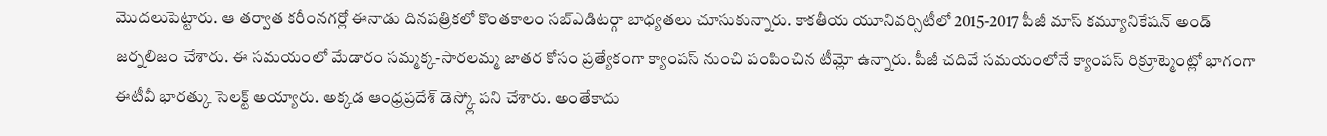మెుదలుపెట్టారు. ఆ తర్వాత కరీంనగర్లో ఈనాడు దినపత్రికలో కొంతకాలం సబ్ఎడిటర్గా బాధ్యతలు చూసుకున్నారు. కాకతీయ యూనివర్సిటీలో 2015-2017 పీజీ మాస్ కమ్యూనికేషన్ అండ్ జర్నలిజం చేశారు. ఈ సమయంలో మేడారం సమ్మక్క-సారలమ్మ జాతర కోసం ప్రత్యేకంగా క్యాంపస్ నుంచి పంపించిన టీమ్లో ఉన్నారు. పీజీ చదివే సమయంలోనే క్యాంపస్ రిక్రూట్మెంట్లో భాగంగా ఈటీవీ భారత్కు సెలక్ట్ అయ్యారు. అక్కడ ఆంధ్రప్రదేశ్ డెస్క్లో పని చేశారు. అంతేకాదు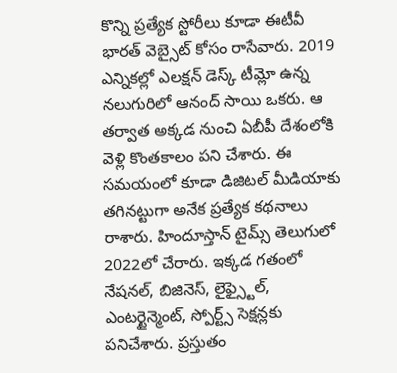కొన్ని ప్రత్యేక స్టోరీలు కూడా ఈటీవీ భారత్ వెబ్సైట్ కోసం రాసేవారు. 2019 ఎన్నికల్లో ఎలక్షన్ డెస్క్ టీమ్లో ఉన్న నలుగురిలో ఆనంద్ సాయి ఒకరు. ఆ తర్వాత అక్కడ నుంచి ఏబీపీ దేశంలోకి వెళ్లి కొంతకాలం పని చేశారు. ఈ సమయంలో కూడా డిజిటల్ మీడియాకు తగినట్టుగా అనేక ప్రత్యేక కథనాలు రాశారు. హిందూస్తాన్ టైమ్స్ తెలుగులో 2022లో చేరారు. ఇక్కడ గతంలో నేషనల్, బిజినెస్, లైఫ్స్టైల్, ఎంటర్టైన్మెంట్, స్పోర్ట్స్ సెక్షన్లకు పనిచేశారు. ప్రస్తుతం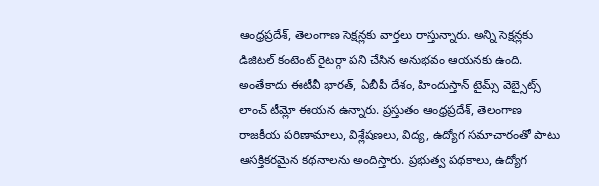ఆంధ్రప్రదేశ్, తెలంగాణ సెక్షన్లకు వార్తలు రాస్తున్నారు. అన్ని సెక్షన్లకు డిజిటల్ కంటెంట్ రైటర్గా పని చేసిన అనుభవం ఆయనకు ఉంది. అంతేకాదు ఈటీవీ భారత్, ఏబీపీ దేశం, హిందుస్తాన్ టైమ్స్ వెబ్సైట్స్ లాంచ్ టీమ్లో ఈయన ఉన్నారు. ప్రస్తుతం ఆంధ్రప్రదేశ్, తెలంగాణ రాజకీయ పరిణామాలు, విశ్లేషణలు, విద్య, ఉద్యోగ సమాచారంతో పాటు ఆసక్తికరమైన కథనాలను అందిస్తారు. ప్రభుత్వ పథకాలు, ఉద్యోగ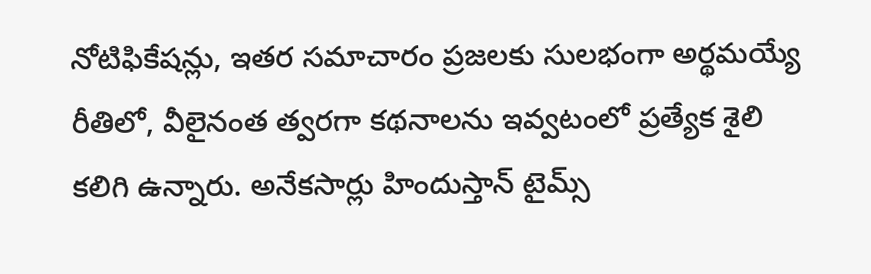నోటిఫికేషన్లు, ఇతర సమాచారం ప్రజలకు సులభంగా అర్థమయ్యే రీతిలో, వీలైనంత త్వరగా కథనాలను ఇవ్వటంలో ప్రత్యేక శైలి కలిగి ఉన్నారు. అనేకసార్లు హిందుస్తాన్ టైమ్స్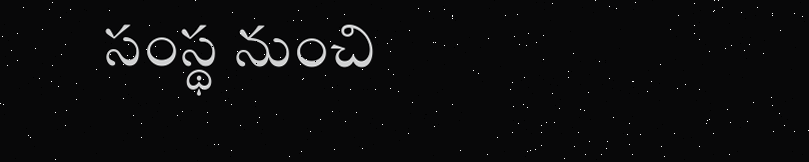సంస్థ నుంచి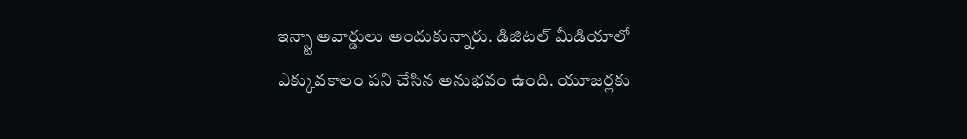ఇన్స్టా అవార్డులు అందుకున్నారు. డిజిటల్ మీడియాలో ఎక్కువకాలం పని చేసిన అనుభవం ఉంది. యూజర్లకు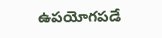ఉపయోగపడే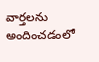వార్తలను అందించడంలో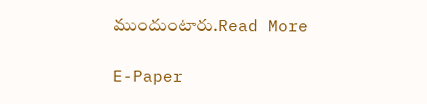ముందుంటారు.Read More

E-Paper